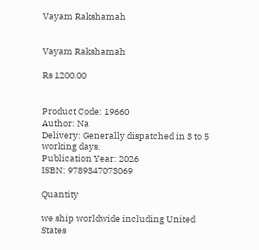Vayam Rakshamah


Vayam Rakshamah

Rs 1200.00


Product Code: 19660
Author: Na
Delivery: Generally dispatched in 3 to 5 working days.
Publication Year: 2026
ISBN: 9789347073069

Quantity

we ship worldwide including United States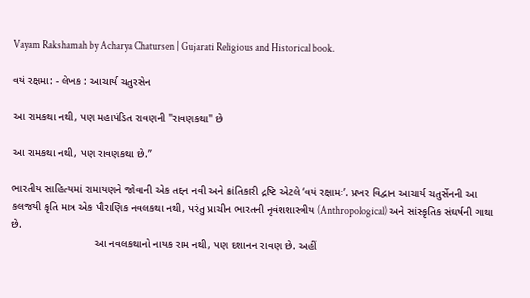Vayam Rakshamah by Acharya Chatursen | Gujarati Religious and Historical book.

વયં રક્ષમા: - લેખક : આચાર્ય ચતુરસેન

આ રામકથા નથી, પણ મહાપંડિત રાવણની "રાવણકથા" છે

આ રામકથા નથી, પણ રાવણકથા છે.”

ભારતીય સાહિત્યમાં રામાયણને જોવાની એક તદ્દન નવી અને ક્રાંતિકારી દ્રષ્ટિ એટલે ‘વયં રક્ષામઃ’. પ્રખર વિદ્વાન આચાર્ય ચતુર્સેનની આ કલજયી કૃતિ માત્ર એક પૌરાણિક નવલકથા નથી, પરંતુ પ્રાચીન ભારતની નૃવંશશાસ્ત્રીય (Anthropological) અને સાંસ્કૃતિક સંઘર્ષની ગાથા છે.
                            આ નવલકથાનો નાયક રામ નથી, પણ દશાનન રાવણ છે. અહીં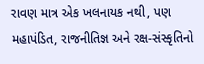રાવણ માત્ર એક ખલનાયક નથી, પણ મહાપંડિત, રાજનીતિજ્ઞ અને રક્ષ-સંસ્કૃતિનો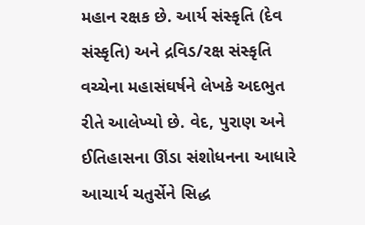મહાન રક્ષક છે. આર્ય સંસ્કૃતિ (દેવ સંસ્કૃતિ) અને દ્રવિડ/રક્ષ સંસ્કૃતિ વચ્ચેના મહાસંઘર્ષને લેખકે અદભુત રીતે આલેખ્યો છે. વેદ, પુરાણ અને ઈતિહાસના ઊંડા સંશોધનના આધારે આચાર્ય ચતુર્સેને સિદ્ધ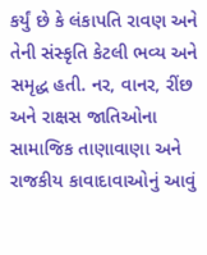કર્યું છે કે લંકાપતિ રાવણ અને તેની સંસ્કૃતિ કેટલી ભવ્ય અને સમૃદ્ધ હતી. નર, વાનર, રીંછ અને રાક્ષસ જાતિઓના સામાજિક તાણાવાણા અને રાજકીય કાવાદાવાઓનું આવું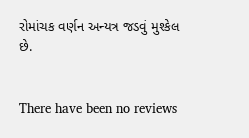રોમાંચક વર્ણન અન્યત્ર જડવું મુશ્કેલ છે.


There have been no reviews